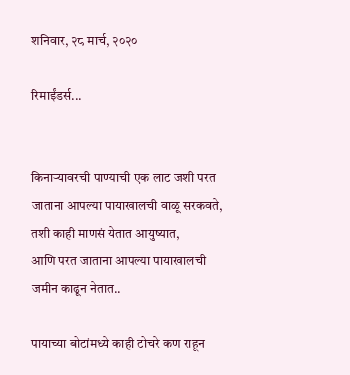शनिवार, २८ मार्च, २०२०

रिमाईंडर्स...


किनाऱ्यावरची पाण्याची एक लाट जशी परत जाताना आपल्या पायाखालची वाळू सरकवते,
तशी काही माणसं येतात आयुष्यात,
आणि परत जाताना आपल्या पायाखालची जमीन काढून नेतात..

पायाच्या बोटांमध्ये काही टोचरे कण राहून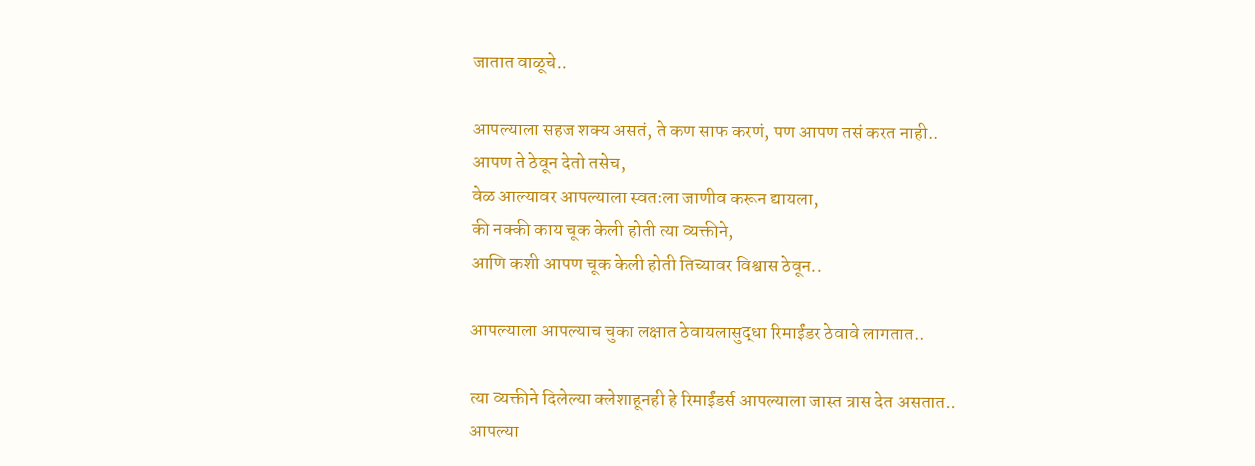जातात वाळूचे..

आपल्याला सहज शक्य असतं, ते कण साफ करणं, पण आपण तसं करत नाही..
आपण ते ठेवून देतो तसेच,
वेळ आल्यावर आपल्याला स्वतःला जाणीव करून द्यायला,
की नक्की काय चूक केली होती त्या व्यक्तीने,
आणि कशी आपण चूक केली होती तिच्यावर विश्वास ठेवून..

आपल्याला आपल्याच चुका लक्षात ठेवायलासुद्धा रिमाईंडर ठेवावे लागतात..

त्या व्यक्तीने दिलेल्या क्लेशाहूनही हे रिमाईंडर्स आपल्याला जास्त त्रास देत असतात..
आपल्या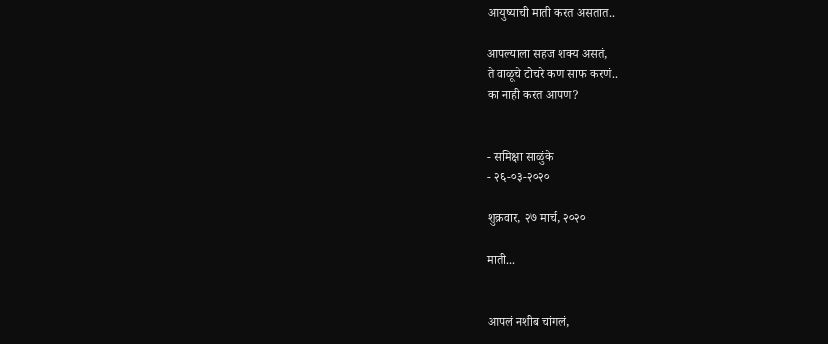आयुष्याची माती करत असतात..

आपल्याला सहज शक्य असतं,
ते वाळूचे टोचरे कण साफ करणं..
का नाही करत आपण?


- समिक्षा साळुंके
- २६-०३-२०२०

शुक्रवार, २७ मार्च, २०२०

माती...


आपलं नशीब चांगलं,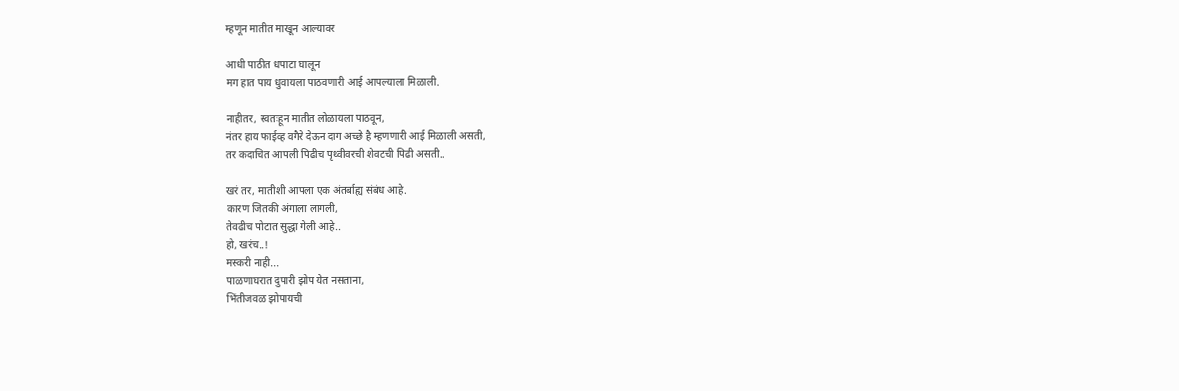म्हणून मातीत माखून आल्यावर

आधी पाठीत धपाटा घालून
मग हात पाय धुवायला पाठवणारी आई आपल्याला मिळाली.

नाहीतर, स्वतःहून मातीत लोळायला पाठवून,
नंतर हाय फाईव्ह वगैरे देऊन दाग अच्छे है म्हणणारी आई मिळाली असती,
तर कदाचित आपली पिढीच पृथ्वीवरची शेवटची पिढी असती..

खरं तर, मातीशी आपला एक अंतर्बाह्य संबंध आहे.
कारण जितकी अंगाला लागली,
तेवढीच पोटात सुद्धा गेली आहे..
हो, खरंच..!
मस्करी नाही...
पाळणाघरात दुपारी झोप येत नसताना,
भिंतीजवळ झोपायची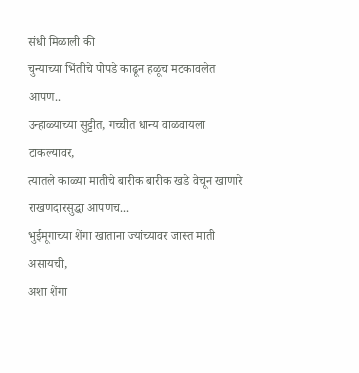संधी मिळाली की
चुन्याच्या भिंतीचे पोपडे काढून हळूच मटकावलेत आपण..
उन्हाळ्याच्या सुट्टीत, गच्चीत धान्य वाळवायला टाकल्यावर,
त्यातले काळ्या मातीचे बारीक बारीक खडे वेचून खाणारे राखणदारसुद्धा आपणच...
भुईमूगाच्या शेंगा खाताना ज्यांच्यावर जास्त माती असायची,
अशा शेंगा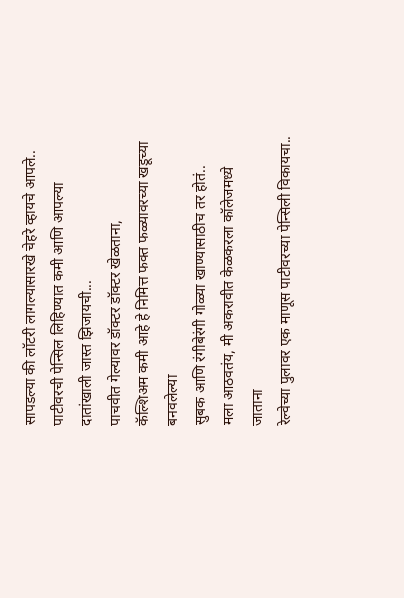सापडल्या की लॉटरी लागल्यासारखे चेहरे व्हायचे आपले..
पाटीवरची पेन्सिल लिहिण्यात कमी आणि आपल्या दातांखाली जास्त झिजायची...
पाचवीत गेल्यावर डॉक्टर डॉक्टर खेळताना,
कॅल्शिअम कमी आहे हे निमित्त फक्त फळ्यावरच्या खडूच्या बनवलेल्या
सुबक आणि रंगीबेरंगी गोळ्या खाण्यासाठीच तर होतं..
मला आठवतंय, मी अकरावीत केळकरला कॉलेजमध्ये जाताना
रेल्वेच्या पुलावर एक माणूस पाटीवरच्या पेन्सिली विकायचा..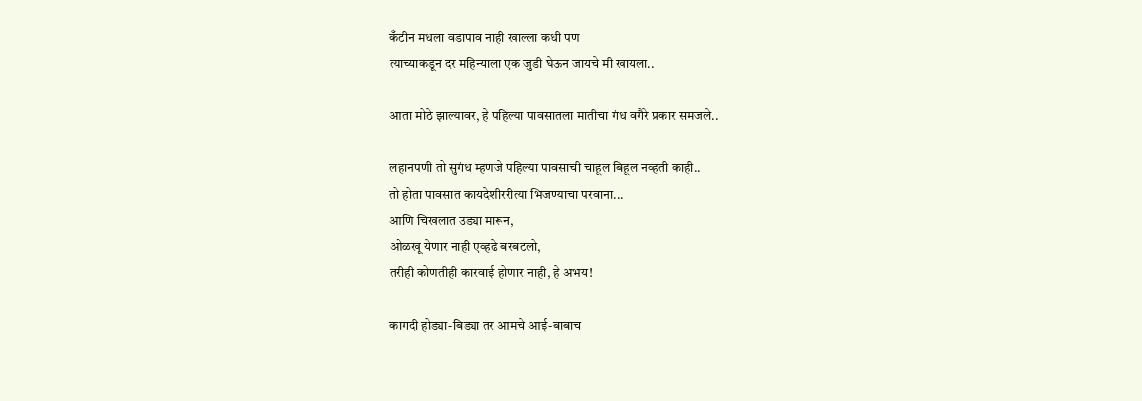कँटीन मधला वडापाव नाही खाल्ला कधी पण
त्याच्याकडून दर महिन्याला एक जुडी घेऊन जायचे मी खायला..

आता मोठे झाल्यावर, हे पहिल्या पावसातला मातीचा गंध वगैरे प्रकार समजले..

लहानपणी तो सुगंध म्हणजे पहिल्या पावसाची चाहूल बिहूल नव्हती काही..
तो होता पावसात कायदेशीररीत्या भिजण्याचा परवाना...
आणि चिखलात उड्या मारून,
ओळखू येणार नाही एव्हढे बरबटलो,
तरीही कोणतीही कारवाई होणार नाही, हे अभय!

कागदी होड्या-बिड्या तर आमचे आई-बाबाच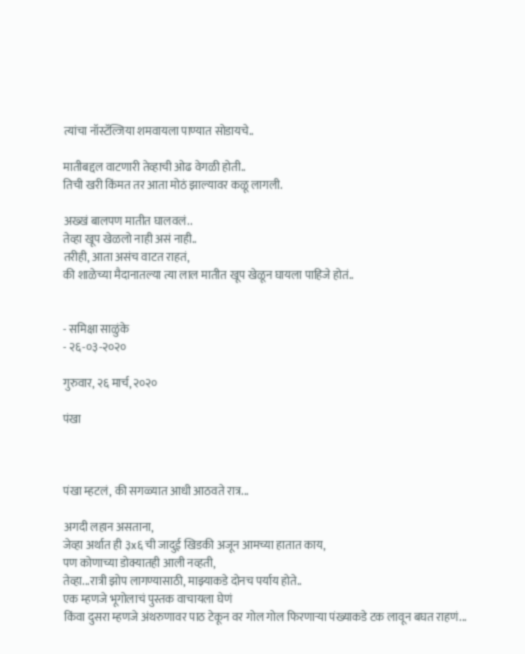त्यांचा नॉस्टॅल्जिया शमवायला पाण्यात सोडायचे..

मातीबद्दल वाटणारी तेव्हाची ओढ वेगळी होती..
तिची खरी किंमत तर आता मोठं झाल्यावर कळू लागली.

अख्खं बालपण मातीत घालवलं..
तेव्हा खूप खेळलो नाही असं नाही..
तरीही, आता असंच वाटत राहतं,
की शाळेच्या मैदानातल्या त्या लाल मातीत खूप खेळून घायला पाहिजे होतं..


- समिक्षा साळुंके
- २६-०३-२०२०

गुरुवार, २६ मार्च, २०२०

पंखा



पंखा म्हटलं, की सगळ्यात आधी आठवते रात्र...

अगदी लहान असताना,
जेव्हा अर्थात ही ३x६ ची जादुई खिडकी अजून आमच्या हातात काय,
पण कोणाच्या डोक्यातही आली नव्हती,
तेव्हा...रात्री झोप लागण्यासाठी, माझ्याकडे दोनच पर्याय होते..
एक म्हणजे भूगोलाचं पुस्तक वाचायला घेणं
किंवा दुसरा म्हणजे अंथरुणावर पाठ टेकून वर गोल गोल फिरणाऱ्या पंख्याकडे टक लावून बघत राहणं...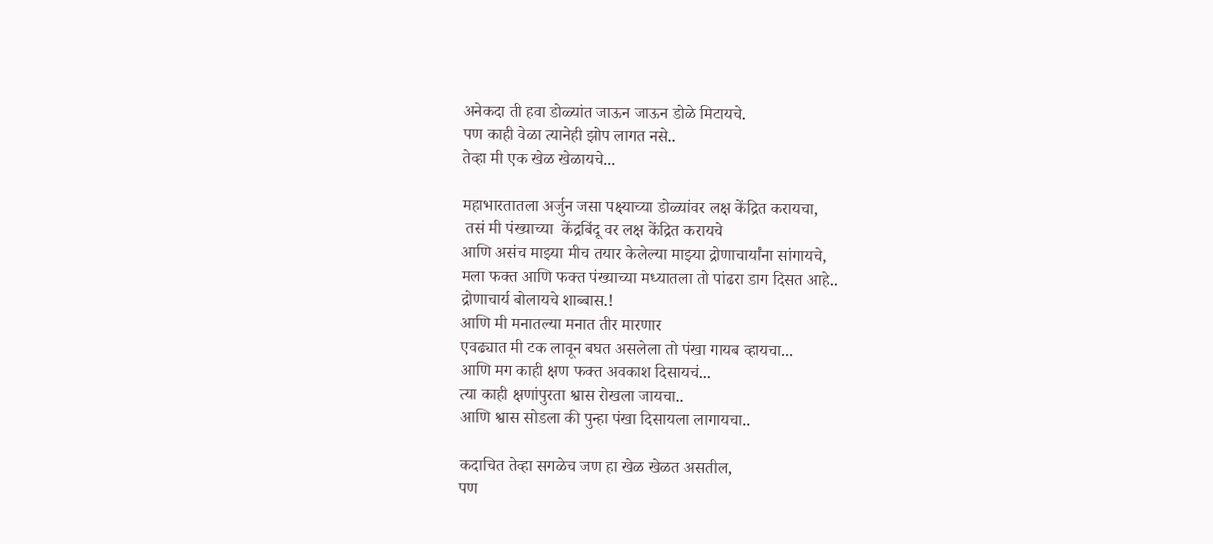अनेकदा ती हवा डोळ्यांत जाऊन जाऊन डोळे मिटायचे.
पण काही वेळा त्यानेही झोप लागत नसे..
तेव्हा मी एक खेळ खेळायचे...

महाभारतातला अर्जुन जसा पक्ष्याच्या डोळ्यांवर लक्ष केंद्रित करायचा,
 तसं मी पंख्याच्या  केंद्रबिंदू वर लक्ष केंद्रित करायचे
आणि असंच माझ्या मीच तयार केलेल्या माझ्या द्रोणाचार्यांना सांगायचे,
मला फक्त आणि फक्त पंख्याच्या मध्यातला तो पांढरा डाग दिसत आहे..
द्रोणाचार्य बोलायचे शाब्बास.!
आणि मी मनातल्या मनात तीर मारणार
एवढ्यात मी टक लावून बघत असलेला तो पंखा गायब व्हायचा...
आणि मग काही क्षण फक्त अवकाश दिसायचं...
त्या काही क्षणांपुरता श्वास रोखला जायचा..
आणि श्वास सोडला की पुन्हा पंखा दिसायला लागायचा..

कदाचित तेव्हा सगळेच जण हा खेळ खेळत असतील,
पण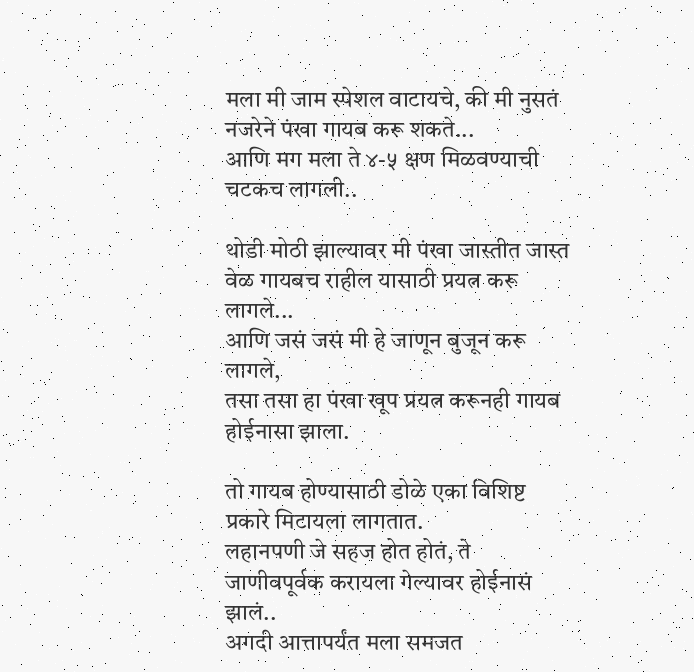मला मी जाम स्पेशल वाटायचे, की मी नुसतं नजरेने पंखा गायब करू शकते...
आणि मग मला ते ४-५ क्षण मिळवण्याची चटकच लागली..

थोडी मोठी झाल्यावर मी पंखा जास्तीत जास्त वेळ गायबच राहील यासाठी प्रयत्न करू लागले...
आणि जसं जसं मी हे जाणून बुजून करू लागले,
तसा तसा हा पंखा खूप प्रयत्न करूनही गायब होईनासा झाला.

तो गायब होण्यासाठी डोळे एका विशिष्ट प्रकारे मिटायला लागतात.
लहानपणी जे सहज होत होतं, ते जाणीवपूर्वक करायला गेल्यावर होईनासं झालं..
अगदी आत्तापर्यंत मला समजत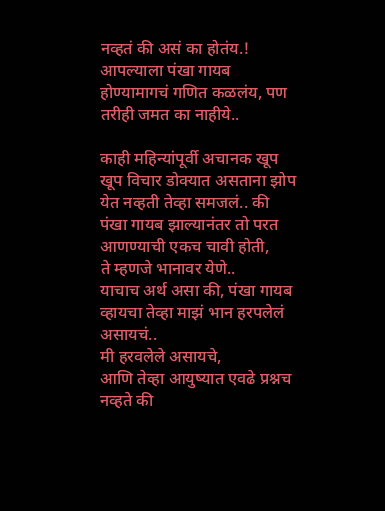नव्हतं की असं का होतंय.!
आपल्याला पंखा गायब होण्यामागचं गणित कळलंय, पण तरीही जमत का नाहीये..

काही महिन्यांपूर्वी अचानक खूप खूप विचार डोक्यात असताना झोप येत नव्हती तेव्हा समजलं.. की
पंखा गायब झाल्यानंतर तो परत आणण्याची एकच चावी होती,
ते म्हणजे भानावर येणे..
याचाच अर्थ असा की, पंखा गायब व्हायचा तेव्हा माझं भान हरपलेलं असायचं..
मी हरवलेले असायचे,
आणि तेव्हा आयुष्यात एवढे प्रश्नच नव्हते की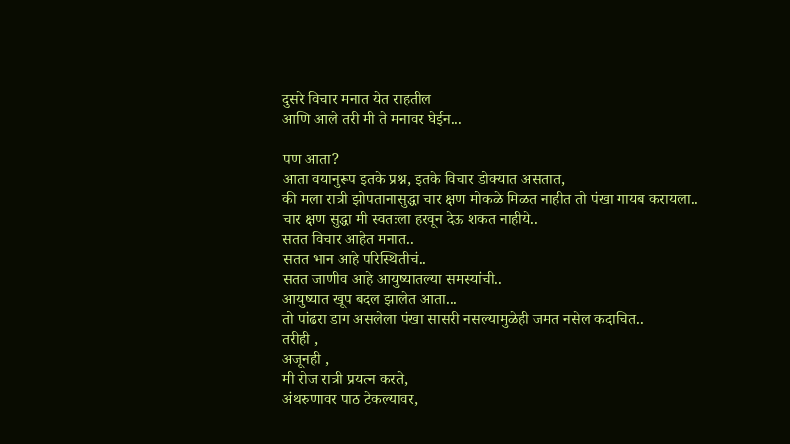दुसरे विचार मनात येत राहतील
आणि आले तरी मी ते मनावर घेईन...

पण आता?
आता वयानुरूप इतके प्रश्न, इतके विचार डोक्यात असतात,
की मला रात्री झोपतानासुद्धा चार क्षण मोकळे मिळत नाहीत तो पंखा गायब करायला..
चार क्षण सुद्धा मी स्वतःला हरवून देऊ शकत नाहीये..
सतत विचार आहेत मनात..
सतत भान आहे परिस्थितीचं..
सतत जाणीव आहे आयुष्यातल्या समस्यांची..
आयुष्यात खूप बदल झालेत आता...
तो पांढरा डाग असलेला पंखा सासरी नसल्यामुळेही जमत नसेल कदाचित..
तरीही ,
अजूनही ,
मी रोज रात्री प्रयत्न करते,
अंथरुणावर पाठ टेकल्यावर,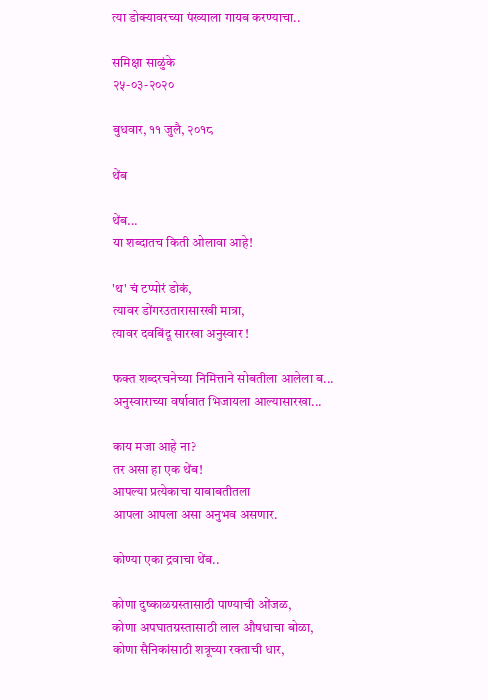त्या डोक्यावरच्या पंख्याला गायब करण्याचा..

समिक्षा साळुंके
२५-०३-२०२०

बुधवार, ११ जुलै, २०१८

थेंब

थेंब...
या शब्दातच किती ओलावा आहे!

'थ' चं टप्पोरं डोकं,
त्यावर डोंगरउतारासारखी मात्रा,
त्यावर दवबिंदू सारखा अनुस्वार !

फक्त शब्दरचनेच्या निमित्ताने सोबतीला आलेला ब...
अनुस्वाराच्या वर्षावात भिजायला आल्यासारखा...

काय मजा आहे ना?
तर असा हा एक थेंब!
आपल्या प्रत्येकाचा याबाबतीतला
आपला आपला असा अनुभव असणार.

कोण्या एका द्रवाचा थेंब..

कोणा दुष्काळग्रस्तासाठी पाण्याची ओंजळ,
कोणा अपघातग्रस्तासाठी लाल औषधाचा बोळा,
कोणा सैनिकांसाठी शत्रूच्या रक्ताची धार,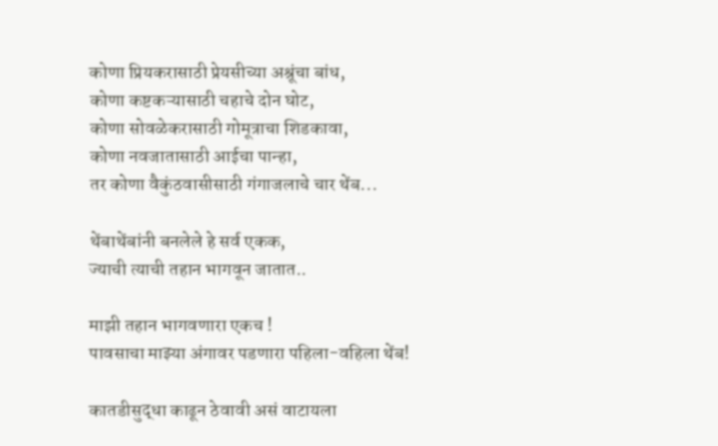कोणा प्रियकरासाठी प्रेयसीच्या अश्रूंचा बांध,
कोणा कष्टकऱ्यासाठी चहाचे दोन घोट,
कोणा सोवळेकरासाठी गोमूत्राचा शिडकावा,
कोणा नवजातासाठी आईचा पान्हा,
तर कोणा वैकुंठवासीसाठी गंगाजलाचे चार थेंब...

थेंबाथेंबांनी बनलेले हे सर्व एकक,
ज्याची त्याची तहान भागवून जातात..

माझी तहान भागवणारा एकच !
पावसाचा माझ्या अंगावर पडणारा पहिला-वहिला थेंब!

कातडीसुद्धा काढून ठेवावी असं वाटायला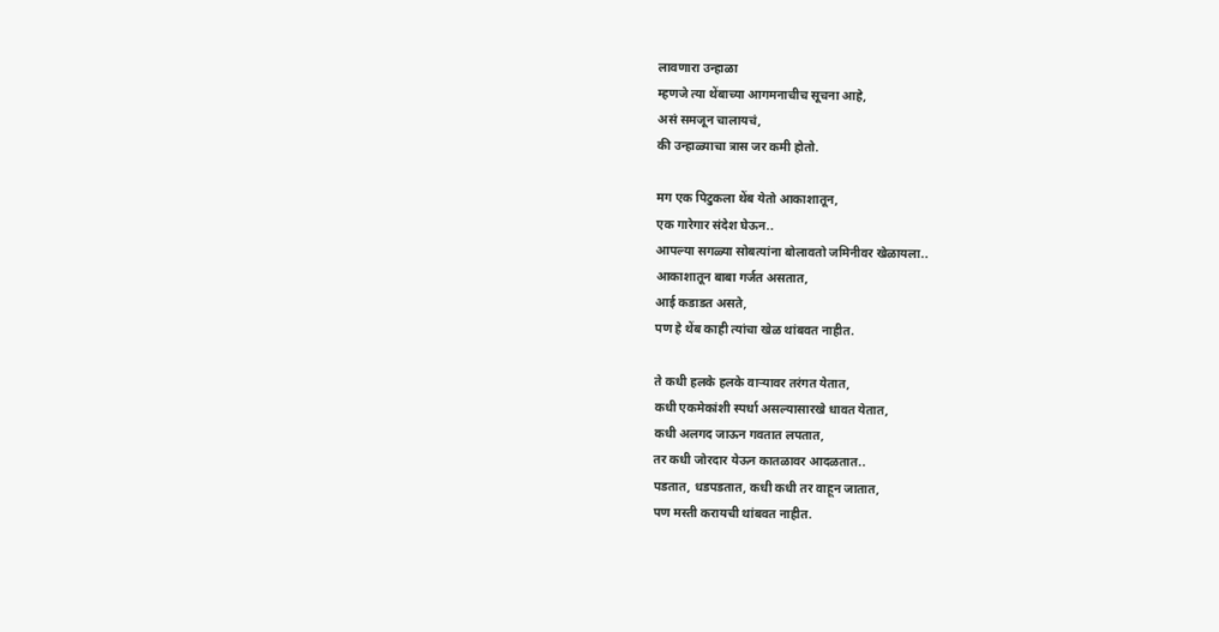लावणारा उन्हाळा
म्हणजे त्या थेंबाच्या आगमनाचीच सूचना आहे,
असं समजून चालायचं,
की उन्हाळ्याचा त्रास जर कमी होतो.

मग एक पिटुकला थेंब येतो आकाशातून,
एक गारेगार संदेश घेऊन..
आपल्या सगळ्या सोबत्यांना बोलावतो जमिनीवर खेळायला..
आकाशातून बाबा गर्जत असतात,
आई कडाडत असते,
पण हे थेंब काही त्यांचा खेळ थांबवत नाहीत.

ते कधी हलके हलके वाऱ्यावर तरंगत येतात,
कधी एकमेकांशी स्पर्धा असल्यासारखे धावत येतात,
कधी अलगद जाऊन गवतात लपतात,
तर कधी जोरदार येऊन कातळावर आदळतात..
पडतात, धडपडतात, कधी कधी तर वाहून जातात,
पण मस्ती करायची थांबवत नाहीत.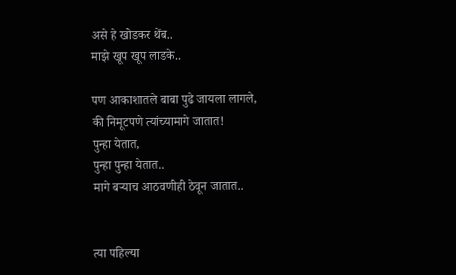असे हे खोडकर थेंब..
माझे खूप खूप लाडके..

पण आकाशातले बाबा पुढे जायला लागले,
की निमूटपणे त्यांच्यामागे जातात!
पुन्हा येतात,
पुन्हा पुन्हा येतात..
मागे बऱ्याच आठवणीही ठेवून जातात..


त्या पहिल्या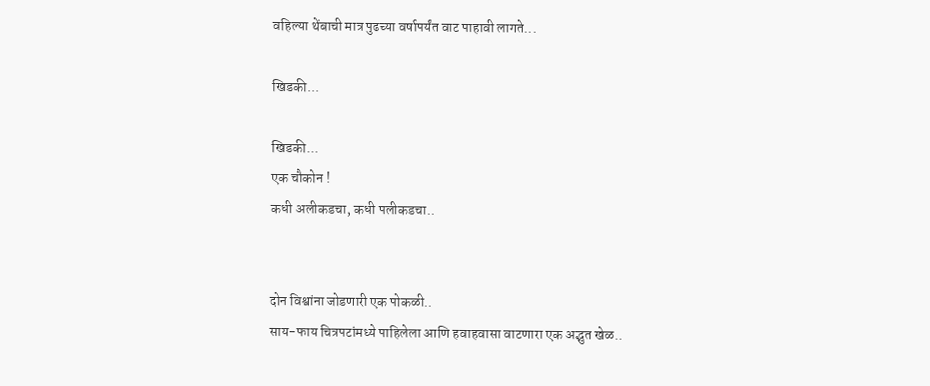वहिल्या थेंबाची मात्र पुढच्या वर्षापर्यंत वाट पाहावी लागते...

खिडकी...

खिडकी...
एक चौकोन !
कधी अलीकडचा, कधी पलीकडचा..


दोन विश्वांना जोडणारी एक पोकळी..
साय-फाय चित्रपटांमध्ये पाहिलेला आणि हवाहवासा वाटणारा एक अद्भुत खेळ..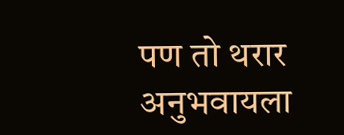पण तो थरार अनुभवायला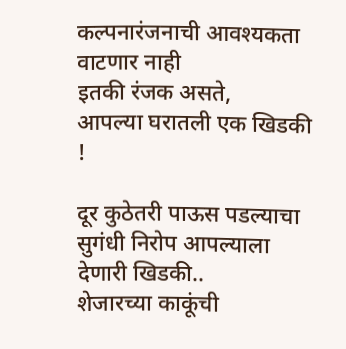कल्पनारंजनाची आवश्यकता वाटणार नाही
इतकी रंजक असते,
आपल्या घरातली एक खिडकी !

दूर कुठेतरी पाऊस पडल्याचा सुगंधी निरोप आपल्याला देणारी खिडकी..
शेजारच्या काकूंची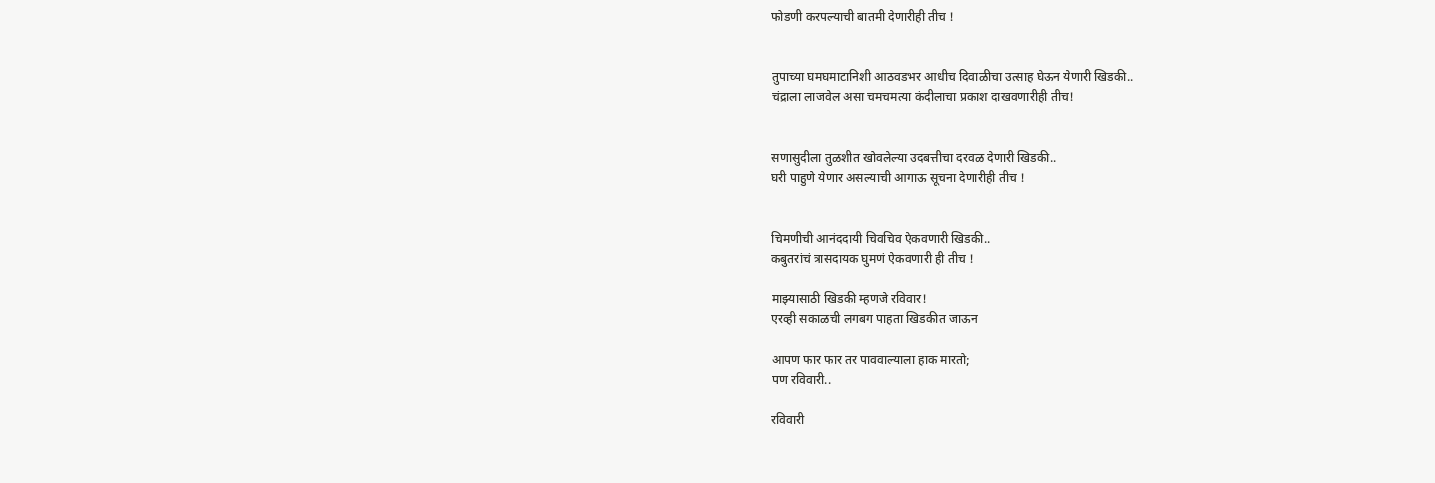फोडणी करपल्याची बातमी देणारीही तीच !


तुपाच्या घमघमाटानिशी आठवडभर आधीच दिवाळीचा उत्साह घेऊन येणारी खिडकी..
चंद्राला लाजवेल असा चमचमत्या कंदीलाचा प्रकाश दाखवणारीही तीच!


सणासुदीला तुळशीत खोवलेल्या उदबत्तीचा दरवळ देणारी खिडकी..
घरी पाहुणे येणार असल्याची आगाऊ सूचना देणारीही तीच !


चिमणीची आनंददायी चिवचिव ऐकवणारी खिडकी..
कबुतरांचं त्रासदायक घुमणं ऐकवणारी ही तीच !

माझ्यासाठी खिडकी म्हणजे रविवार!
एरव्ही सकाळची लगबग पाहता खिडकीत जाऊन

आपण फार फार तर पाववाल्याला हाक मारतो;
पण रविवारी..

रविवारी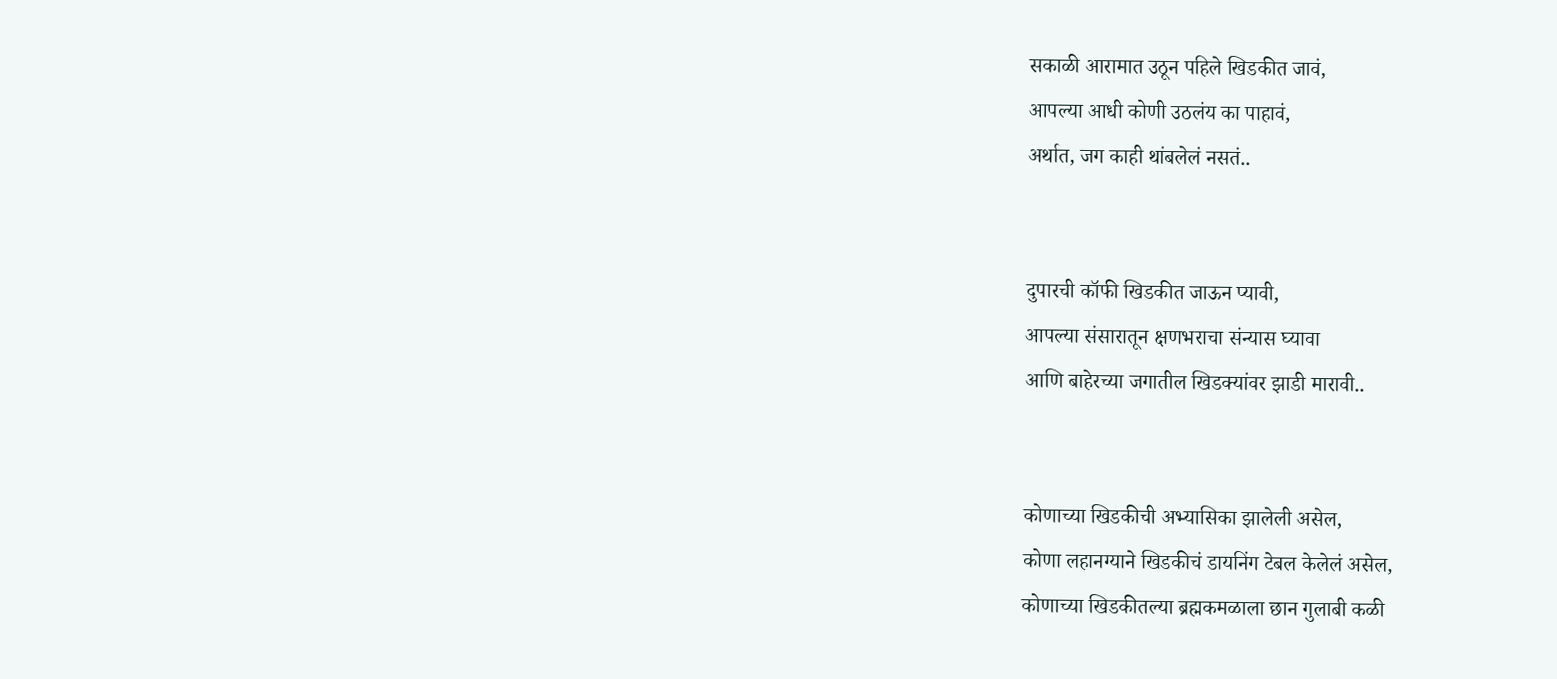सकाळी आरामात उठून पहिले खिडकीत जावं,
आपल्या आधी कोणी उठलंय का पाहावं,
अर्थात, जग काही थांबलेलं नसतं..


दुपारची कॉफी खिडकीत जाऊन प्यावी,
आपल्या संसारातून क्षणभराचा संन्यास घ्यावा
आणि बाहेरच्या जगातील खिडक्यांवर झाडी मारावी..


कोणाच्या खिडकीची अभ्यासिका झालेली असेल,
कोणा लहानग्याने खिडकीचं डायनिंग टेबल केलेलं असेल,
कोणाच्या खिडकीतल्या ब्रह्मकमळाला छान गुलाबी कळी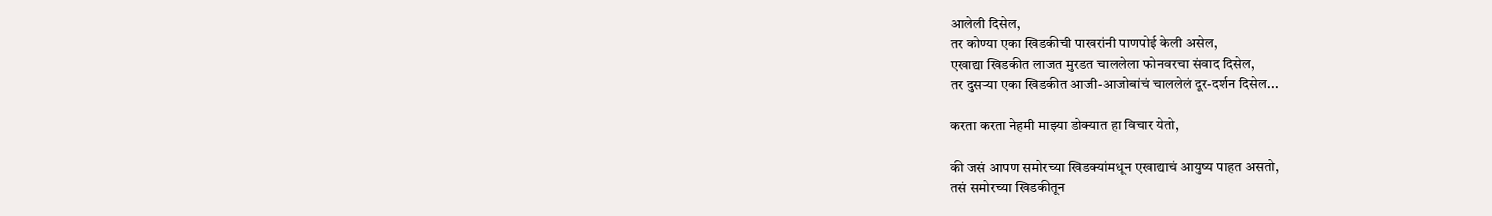आलेली दिसेल,
तर कोण्या एका खिडकीची पाखरांनी पाणपोई केली असेल,
एखाद्या खिडकीत लाजत मुरडत चाललेला फोनवरचा संवाद दिसेल,
तर दुसऱ्या एका खिडकीत आजी-आजोबांचं चाललेलं दूर-दर्शन दिसेल...

करता करता नेहमी माझ्या डोक्यात हा विचार येतो,

की जसं आपण समोरच्या खिडक्यांमधून एखाद्याचं आयुष्य पाहत असतो,
तसं समोरच्या खिडकीतून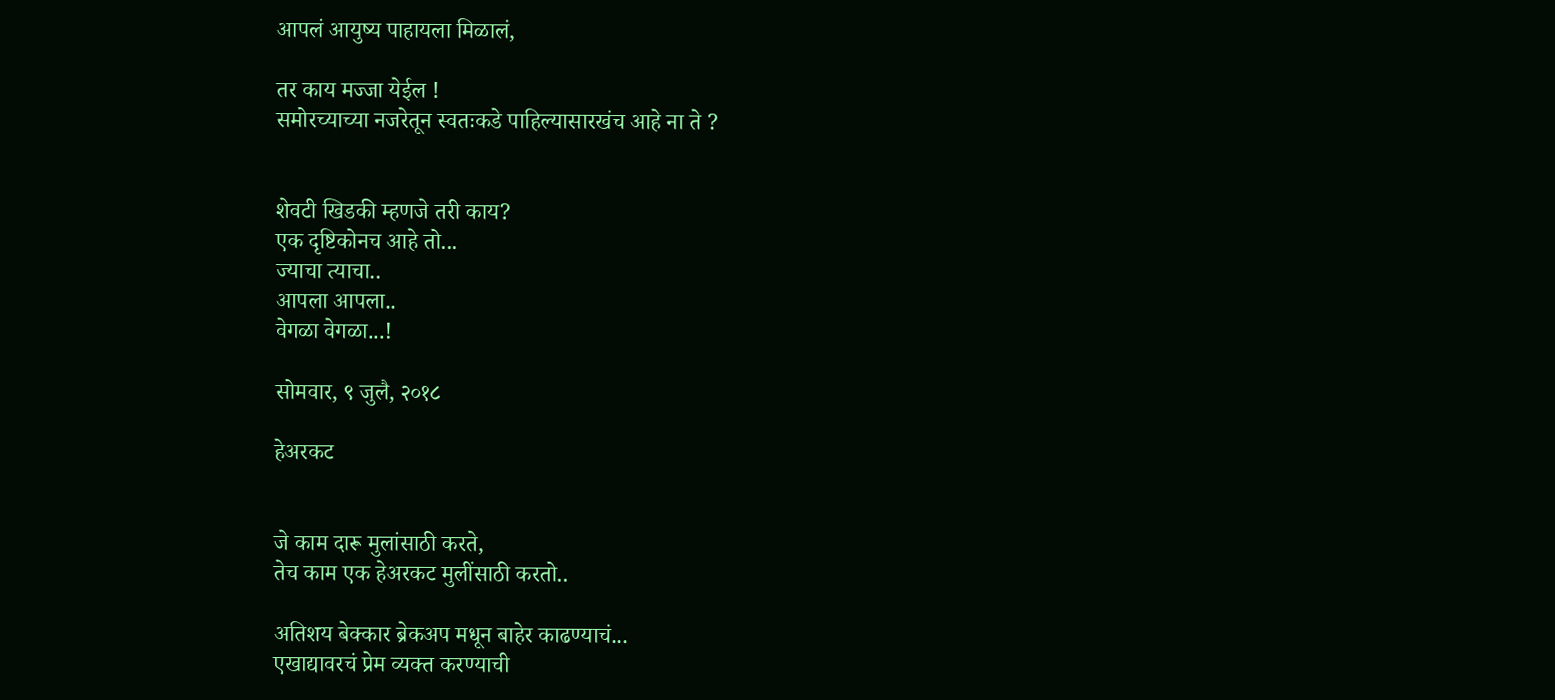आपलं आयुष्य पाहायला मिळालं,

तर काय मज्जा येईल !
समोरच्याच्या नजरेतून स्वतःकडे पाहिल्यासारखंच आहे ना ते ?


शेवटी खिडकी म्हणजे तरी काय?
एक दृष्टिकोनच आहे तो...
ज्याचा त्याचा..
आपला आपला..
वेगळा वेगळा...!

सोमवार, ९ जुलै, २०१८

हेअरकट


जे काम दारू मुलांसाठी करते,
तेच काम एक हेअरकट मुलींसाठी करतो..

अतिशय बेक्कार ब्रेकअप मधून बाहेर काढण्याचं...
एखाद्यावरचं प्रेम व्यक्त करण्याची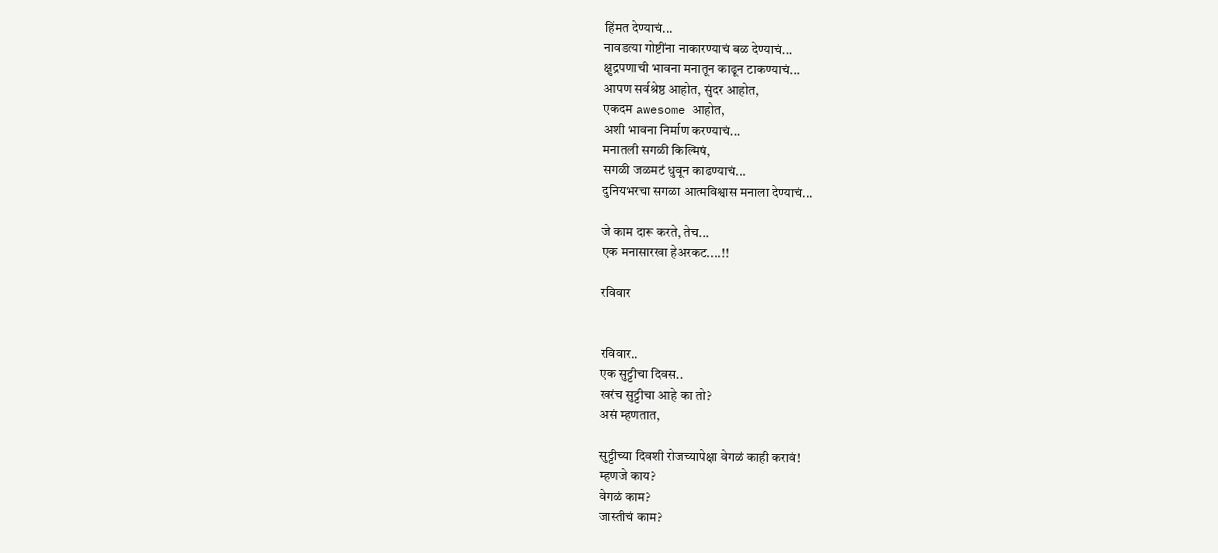हिंमत देण्याचं...
नावडत्या गोष्टींना नाकारण्याचं बळ देण्याचं...
क्षुद्रपणाची भावना मनातून काढून टाकण्याचं...
आपण सर्वश्रेष्ठ आहोत, सुंदर आहोत,
एकदम awesome आहोत,
अशी भावना निर्माण करण्याचं...
मनातली सगळी किल्मिषं,
सगळी जळमटं धुवून काढण्याचं...
दुनियभरचा सगळा आत्मविश्वास मनाला देण्याचं...

जे काम दारू करते, तेच...
एक मनासारखा हेअरकट....!!

रविवार


रविवार..
एक सुट्टीचा दिवस..
खरंच सुट्टीचा आहे का तो?
असं म्हणतात,

सुट्टीच्या दिवशी रोजच्यापेक्षा वेगळं काही करावं!
म्हणजे काय?
वेगळं काम?
जास्तीचं काम?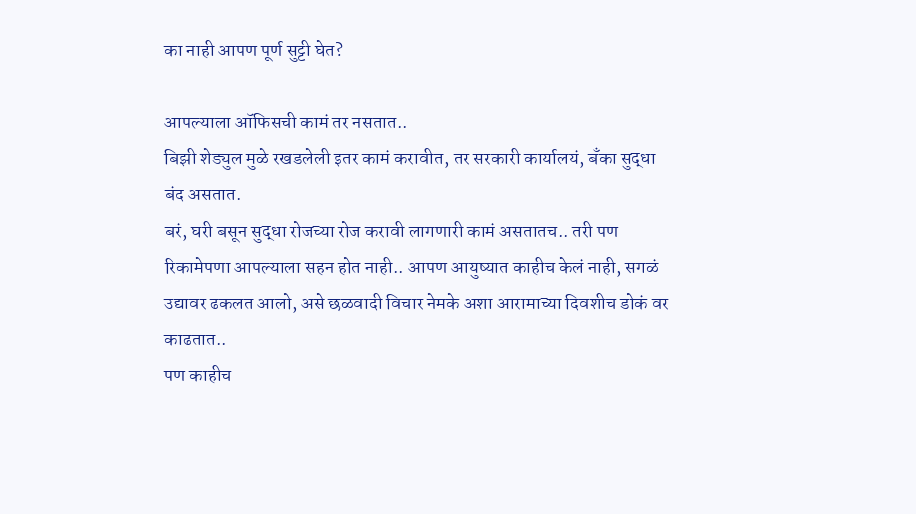का नाही आपण पूर्ण सुट्टी घेत?

आपल्याला ऑफिसची कामं तर नसतात..
बिझी शेड्युल मुळे रखडलेली इतर कामं करावीत, तर सरकारी कार्यालयं, बॅंका सुद्धा बंद असतात.
बरं, घरी बसून सुद्धा रोजच्या रोज करावी लागणारी कामं असतातच.. तरी पण रिकामेपणा आपल्याला सहन होत नाही.. आपण आयुष्यात काहीच केलं नाही, सगळं उद्यावर ढकलत आलो, असे छळवादी विचार नेमके अशा आरामाच्या दिवशीच डोकं वर काढतात..
पण काहीच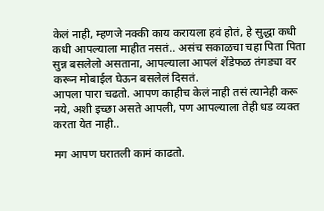केलं नाही, म्हणजे नक्की काय करायला हवं होतं, हे सुद्धा कधी कधी आपल्याला माहीत नसतं.. असंच सकाळचा चहा पिता पिता सुन्न बसलेलो असताना, आपल्याला आपलं शेंडेफळ तंगड्या वर करून मोबाईल घेऊन बसलेलं दिसतं.
आपला पारा चढतो. आपण काहीच केलं नाही तसं त्यानेही करू नये, अशी इच्छा असते आपली, पण आपल्याला तेही धड व्यक्त करता येत नाही..

मग आपण घरातली कामं काढतो.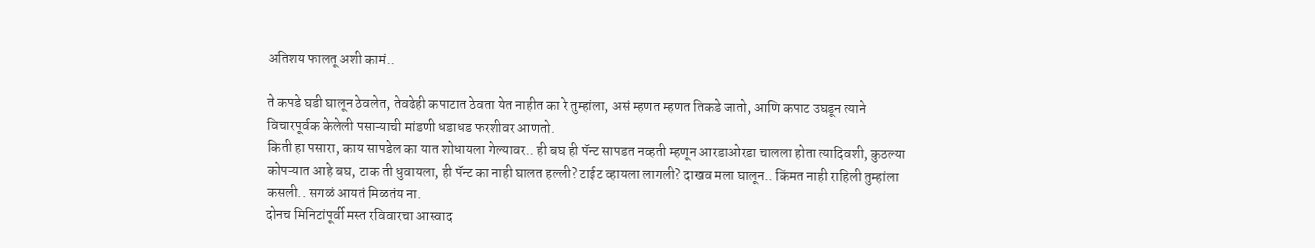अतिशय फालतू अशी कामं..

ते कपडे घडी घालून ठेवलेत, तेवढेही कपाटात ठेवता येत नाहीत का रे तुम्हांला, असं म्हणत म्हणत तिकडे जातो, आणि कपाट उघडून त्याने विचारपूर्वक केलेली पसाऱ्याची मांडणी धडाधड फरशीवर आणतो.
किती हा पसारा, काय सापडेल का यात शोधायला गेल्यावर.. ही बघ ही पॅन्ट सापडत नव्हती म्हणून आरडाओरडा चालला होता त्यादिवशी, कुठल्या कोपऱ्यात आहे बघ, टाक ती धुवायला, ही पॅन्ट का नाही घालत हल्ली? टाईट व्हायला लागली? दाखव मला घालून.. किंमत नाही राहिली तुम्हांला कसली.. सगळं आयतं मिळतंय ना.
दोनच मिनिटांपूर्वी मस्त रविवारचा आस्वाद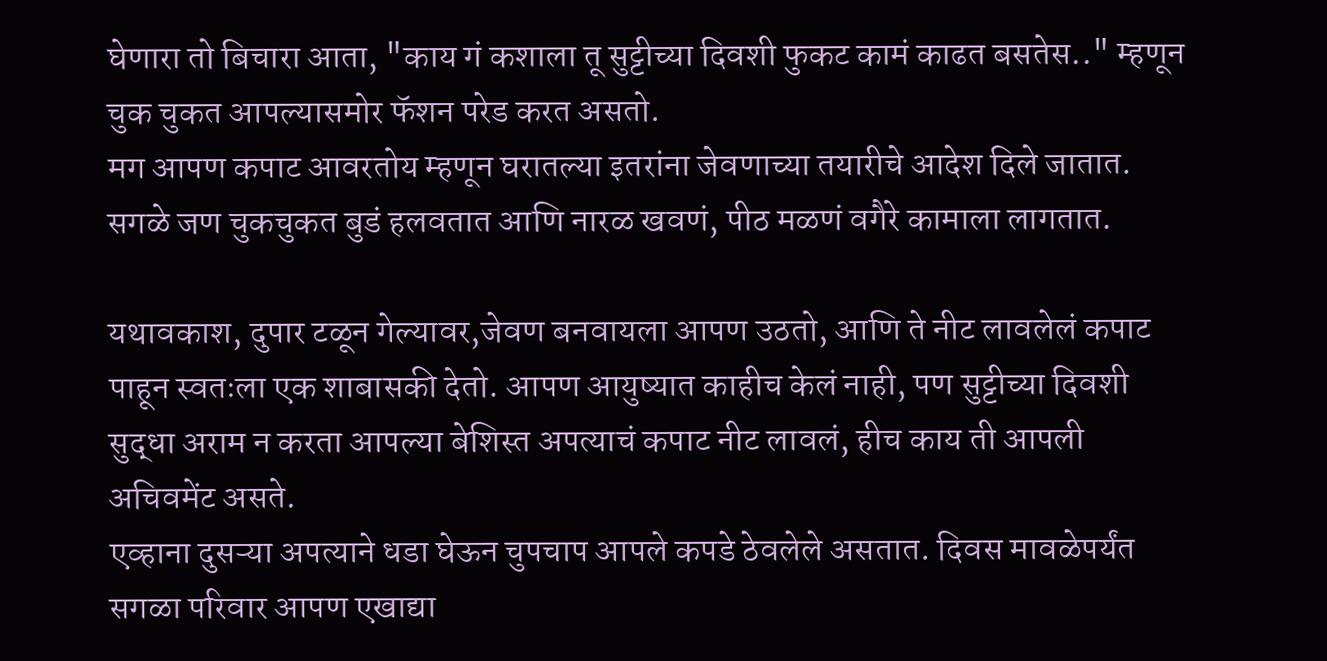घेणारा तो बिचारा आता, "काय गं कशाला तू सुट्टीच्या दिवशी फुकट कामं काढत बसतेस.." म्हणून चुक चुकत आपल्यासमोर फॅशन परेड करत असतो.
मग आपण कपाट आवरतोय म्हणून घरातल्या इतरांना जेवणाच्या तयारीचे आदेश दिले जातात. सगळे जण चुकचुकत बुडं हलवतात आणि नारळ खवणं, पीठ मळणं वगैरे कामाला लागतात.

यथावकाश, दुपार टळून गेल्यावर,जेवण बनवायला आपण उठतो, आणि ते नीट लावलेलं कपाट पाहून स्वतःला एक शाबासकी देतो. आपण आयुष्यात काहीच केलं नाही, पण सुट्टीच्या दिवशी सुद्धा अराम न करता आपल्या बेशिस्त अपत्याचं कपाट नीट लावलं, हीच काय ती आपली अचिवमेंट असते.
एव्हाना दुसऱ्या अपत्याने धडा घेऊन चुपचाप आपले कपडे ठेवलेले असतात. दिवस मावळेपर्यंत सगळा परिवार आपण एखाद्या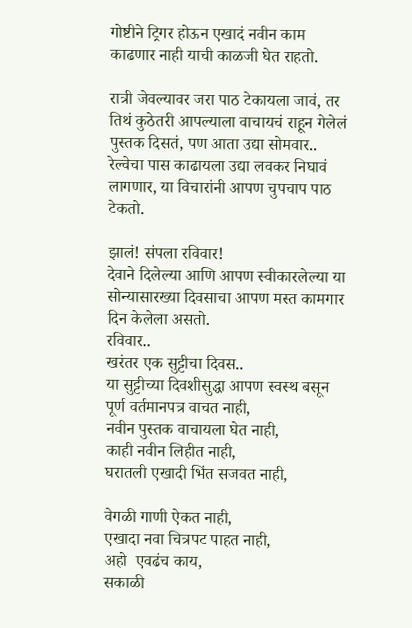गोष्टीने ट्रिगर होऊन एखादं नवीन काम काढणार नाही याची काळजी घेत राहतो.

रात्री जेवल्यावर जरा पाठ टेकायला जावं, तर तिथं कुठेतरी आपल्याला वाचायचं राहून गेलेलं पुस्तक दिसतं, पण आता उद्या सोमवार.. रेल्वेचा पास काढायला उद्या लवकर निघावं लागणार, या विचारांनी आपण चुपचाप पाठ टेकतो.

झालं! संपला रविवार!
देवाने दिलेल्या आणि आपण स्वीकारलेल्या या सोन्यासारख्या दिवसाचा आपण मस्त कामगार दिन केलेला असतो.
रविवार..
खरंतर एक सुट्टीचा दिवस..
या सुट्टीच्या दिवशीसुद्धा आपण स्वस्थ बसून पूर्ण वर्तमानपत्र वाचत नाही,
नवीन पुस्तक वाचायला घेत नाही,
काही नवीन लिहीत नाही,
घरातली एखादी भिंत सजवत नाही,

वेगळी गाणी ऐकत नाही,
एखादा नवा चित्रपट पाहत नाही,
अहो  एवढंच काय,
सकाळी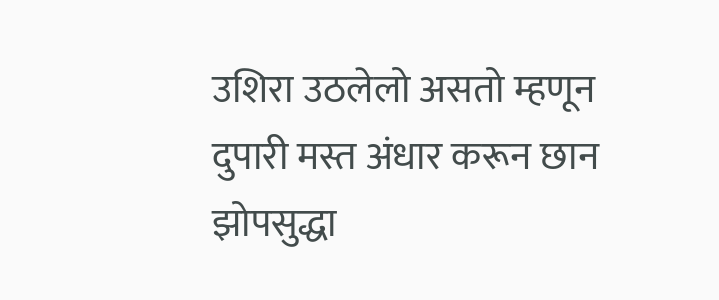उशिरा उठलेलो असतो म्हणून
दुपारी मस्त अंधार करून छान झोपसुद्धा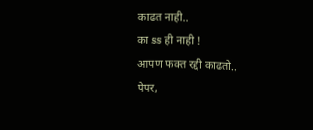काढत नाही..
का ss ही नाही !
आपण फक्त रद्दी काढतो..
पेपर,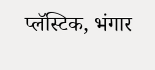प्लॅस्टिक, भंगार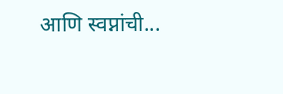आणि स्वप्नांची...